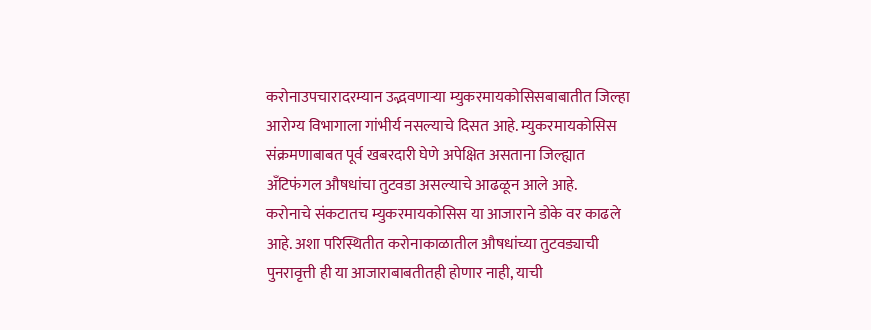करोनाउपचारादरम्यान उद्भवणाऱ्या म्युकरमायकोसिसबाबातीत जिल्हा आरोग्य विभागाला गांभीर्य नसल्याचे दिसत आहे. म्युकरमायकोसिस संक्रमणाबाबत पूर्व खबरदारी घेणे अपेक्षित असताना जिल्ह्यात अँटिफंगल औषधांचा तुटवडा असल्याचे आढळून आले आहे.
करोनाचे संकटातच म्युकरमायकोसिस या आजाराने डोके वर काढले आहे. अशा परिस्थितीत करोनाकाळातील औषधांच्या तुटवड्याची पुनरावृत्ती ही या आजाराबाबतीतही होणार नाही, याची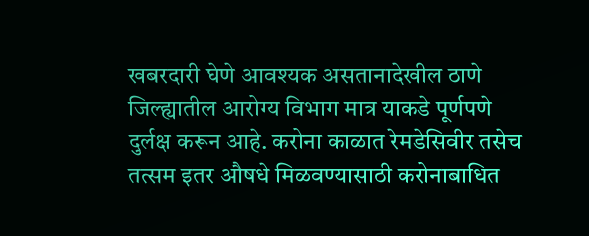खबरदारी घेणे आवश्यक असतानादेखील ठाणे जिल्ह्यातील आरोग्य विभाग मात्र याकडे पूर्णपणे दुर्लक्ष करून आहे. करोना काळात रेमडेसिवीर तसेच तत्सम इतर औषधे मिळवण्यासाठी करोनाबाधित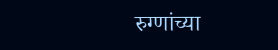रुग्णांच्या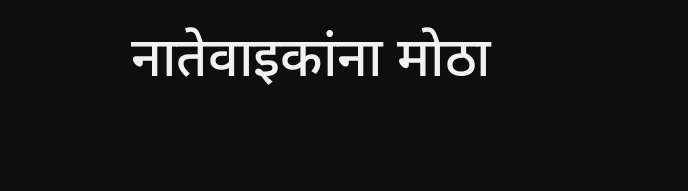नातेवाइकांना मोठा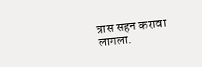त्रास सहन करावा लागला.